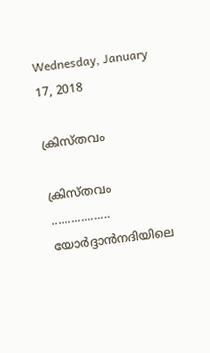Wednesday, January 17, 2018

ക്രിസ്തവം

ക്രിസ്തവം
..................
യോർദ്ദാൻനദിയിലെ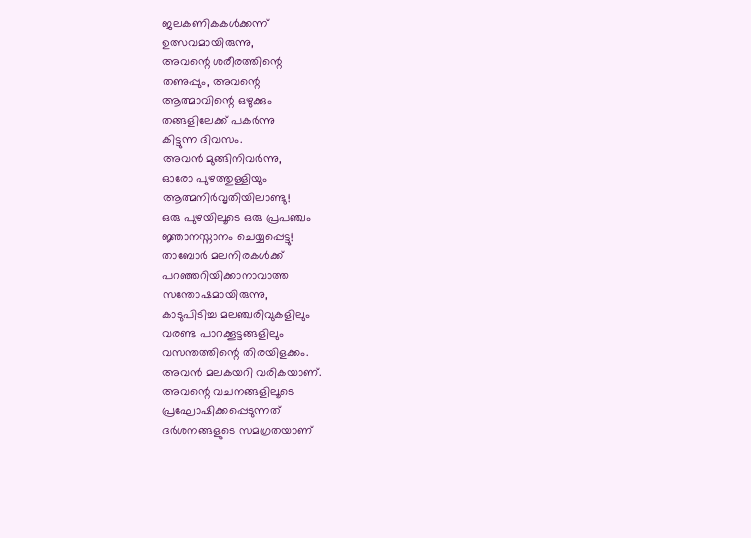ജലകണികകൾക്കന്ന്
ഉത്സവമായിരുന്നു,
അവന്റെ ശരീരത്തിന്റെ
തണുപ്പും, അവന്റെ
ആത്മാവിന്റെ ഒഴുക്കും
തങ്ങളിലേക്ക് പകർന്നു
കിട്ടുന്ന ദിവസം.
അവൻ മുങ്ങിനിവർന്നു,
ഓരോ പുഴത്തുള്ളിയും
ആത്മനിർവൃതിയിലാണ്ടു!
ഒരു പുഴയിലൂടെ ഒരു പ്രപഞ്ചം
ജ്ഞാനസ്നാനം ചെയ്യപ്പെട്ടു!
താബോർ മലനിരകൾക്ക്
പറഞ്ഞറിയിക്കാനാവാത്ത
സന്തോഷമായിരുന്നു,
കാടുപിടിച്ച മലഞ്ചരിവുകളിലും
വരണ്ട പാറക്കൂട്ടങ്ങളിലും
വസന്തത്തിന്റെ തിരയിളക്കം.
അവൻ മലകയറി വരികയാണ്.
അവന്റെ വചനങ്ങളിലൂടെ
പ്രഘോഷിക്കപ്പെടുന്നത്
ദർശനങ്ങളുടെ സമഗ്രതയാണ്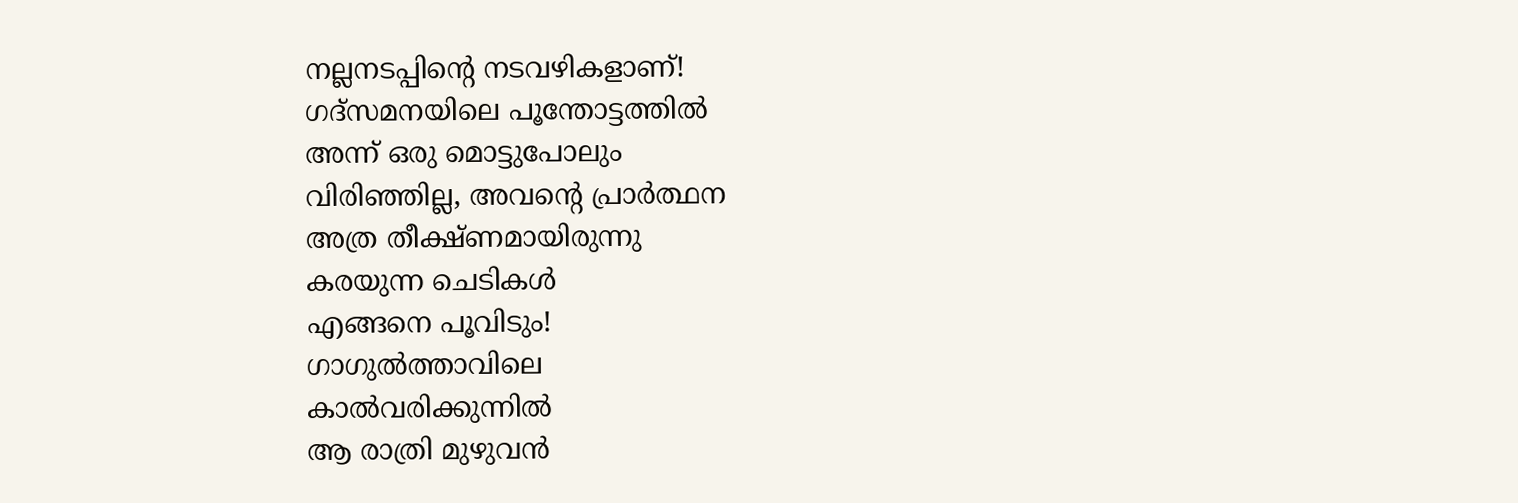നല്ലനടപ്പിന്റെ നടവഴികളാണ്!
ഗദ്സമനയിലെ പൂന്തോട്ടത്തിൽ
അന്ന് ഒരു മൊട്ടുപോലും
വിരിഞ്ഞില്ല, അവന്റെ പ്രാർത്ഥന
അത്ര തീക്ഷ്ണമായിരുന്നു
കരയുന്ന ചെടികൾ
എങ്ങനെ പൂവിടും!
ഗാഗുൽത്താവിലെ
കാൽവരിക്കുന്നിൽ
ആ രാത്രി മുഴുവൻ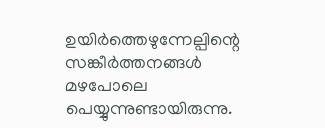ഉയിർത്തെഴുന്നേല്പിന്റെ
സങ്കീർത്തനങ്ങൾ
മഴപോലെ പെയ്യുന്നുണ്ടായിരുന്നു.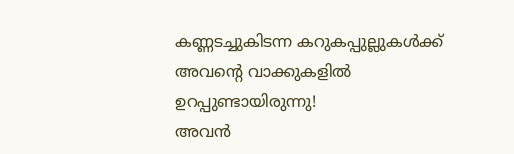കണ്ണടച്ചുകിടന്ന കറുകപ്പുല്ലുകൾക്ക്
അവന്റെ വാക്കുകളിൽ
ഉറപ്പുണ്ടായിരുന്നു!
അവൻ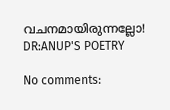വചനമായിരുന്നല്ലോ!
DR:ANUP'S POETRY

No comments: